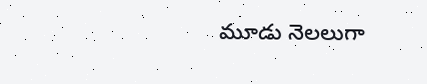మూడు నెలలుగా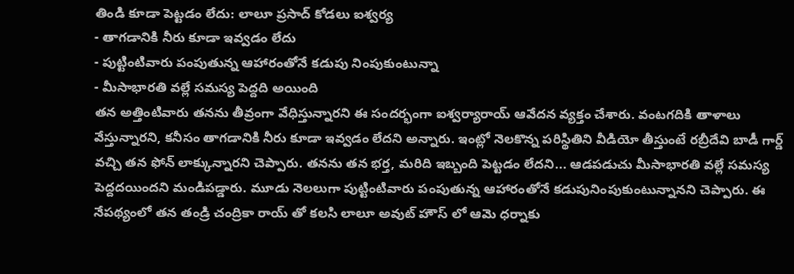తిండి కూడా పెట్టడం లేదు: లాలూ ప్రసాద్ కోడలు ఐశ్వర్య
- తాగడానికి నీరు కూడా ఇవ్వడం లేదు
- పుట్టింటివారు పంపుతున్న ఆహారంతోనే కడుపు నింపుకుంటున్నా
- మీసాభారతి వల్లే సమస్య పెద్దది అయింది
తన అత్తింటివారు తనను తీవ్రంగా వేధిస్తున్నారని ఈ సందర్భంగా ఐశ్వర్యారాయ్ ఆవేదన వ్యక్తం చేశారు. వంటగదికి తాళాలు వేస్తున్నారని, కనీసం తాగడానికి నీరు కూడా ఇవ్వడం లేదని అన్నారు. ఇంట్లో నెలకొన్న పరిస్థితిని వీడియో తీస్తుంటే రబ్రీదేవి బాడీ గార్డ్ వచ్చి తన ఫోన్ లాక్కున్నారని చెప్పారు. తనను తన భర్త, మరిది ఇబ్బంది పెట్టడం లేదని... ఆడపడుచు మీసాభారతి వల్లే సమస్య పెద్దదయిందని మండిపడ్డారు. మూడు నెలలుగా పుట్టింటివారు పంపుతున్న ఆహారంతోనే కడుపునింపుకుంటున్నానని చెప్పారు. ఈ నేపథ్యంలో తన తండ్రి చంద్రికా రాయ్ తో కలసి లాలూ అవుట్ హౌస్ లో ఆమె ధర్నాకు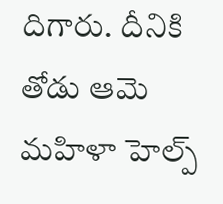దిగారు. దీనికి తోడు ఆమె మహిళా హెల్ప్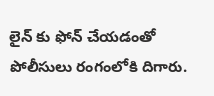లైన్ కు ఫోన్ చేయడంతో పోలీసులు రంగంలోకి దిగారు.